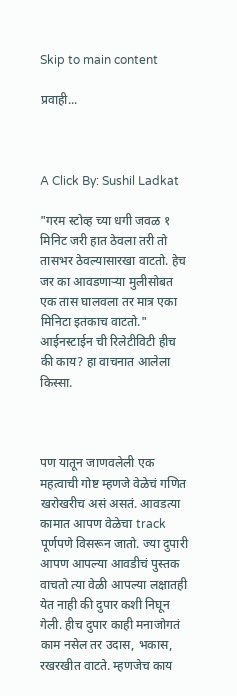Skip to main content

प्रवाही...



A Click By: Sushil Ladkat

"गरम स्टोव्ह च्या धगी जवळ १ मिनिट जरी हात ठेवला तरी तो तासभर ठेवल्यासारखा वाटतो. हेच जर का आवडणाऱ्या मुलीसोबत एक तास घालवला तर मात्र एका मिनिटा इतकाच वाटतो." आईनस्टाईन ची रिलेटीविटी हीच की काय? हा वाचनात आलेला किस्सा.



पण यातून जाणवलेली एक महत्वाची गोष्ट म्हणजे वेळेचं गणित खरोखरीच असं असतं. आवडत्या कामात आपण वेळेचा track पूर्णपणे विसरून जातो. ज्या दुपारी आपण आपल्या आवडीचं पुस्तक वाचतो त्या वेळी आपल्या लक्षातही येत नाही की दुपार कशी निघून गेली. हीच दुपार काही मनाजोगतं काम नसेल तर उदास, भकास, रखरखीत वाटते. म्हणजेच काय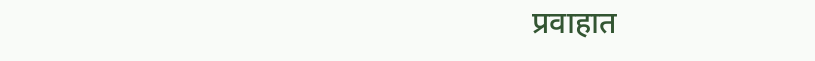प्रवाहात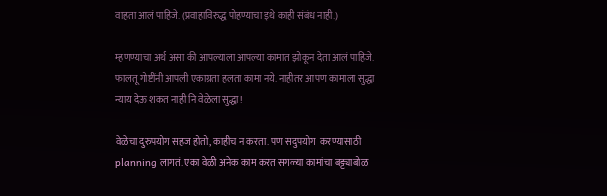वाहता आलं पाहिजे. (प्रवाहाविरुद्ध पोहण्याचा इथे काही संबंध नाही.)

म्हणण्याचा अर्थ असा की आपल्याला आपल्या कामात झोकून देता आलं पाहिजे. फालतू गोष्टींनी आपली एकाग्रता हलता कामा नये. नाहीतर आपण कामाला सुद्धा न्याय देऊ शकत नाही नि वेळेला सुद्धा!

वेळेचा दुरुपयोग सहज होतो, काहीच न करता. पण सदुपयोग  करण्यासाठी planning लागतं. एका वेळी अनेक काम करत सगळ्या कामांचा बट्ट्याबोळ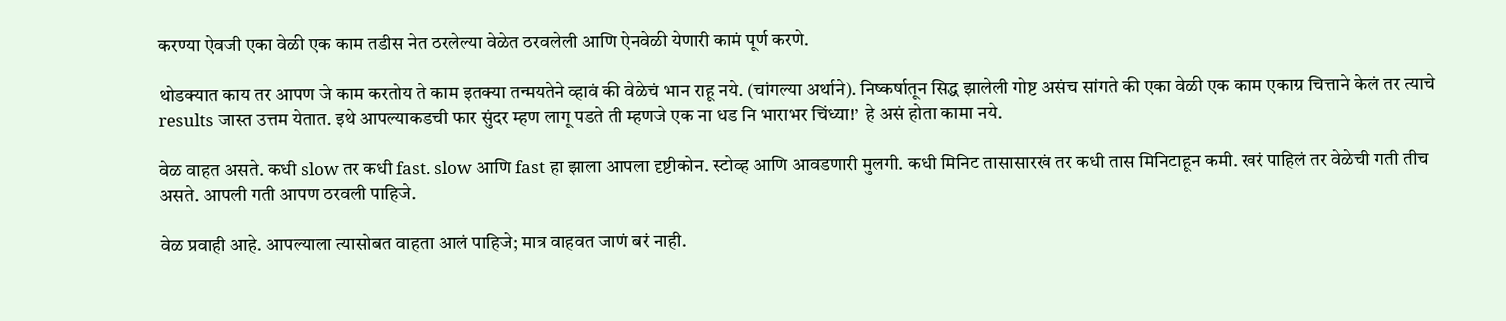करण्या ऐवजी एका वेळी एक काम तडीस नेत ठरलेल्या वेळेत ठरवलेली आणि ऐनवेळी येणारी कामं पूर्ण करणे.

थोडक्यात काय तर आपण जे काम करतोय ते काम इतक्या तन्मयतेने व्हावं की वेळेचं भान राहू नये. (चांगल्या अर्थाने). निष्कर्षातून सिद्ध झालेली गोष्ट असंच सांगते की एका वेळी एक काम एकाग्र चित्ताने केलं तर त्याचे results जास्त उत्तम येतात. इथे आपल्याकडची फार सुंदर म्हण लागू पडते ती म्हणजे एक ना धड नि भाराभर चिंध्या!’  हे असं होता कामा नये.

वेळ वाहत असते. कधी slow तर कधी fast. slow आणि fast हा झाला आपला दृष्टीकोन. स्टोव्ह आणि आवडणारी मुलगी. कधी मिनिट तासासारखं तर कधी तास मिनिटाहून कमी. खरं पाहिलं तर वेळेची गती तीच असते. आपली गती आपण ठरवली पाहिजे.

वेळ प्रवाही आहे. आपल्याला त्यासोबत वाहता आलं पाहिजे; मात्र वाहवत जाणं बरं नाही.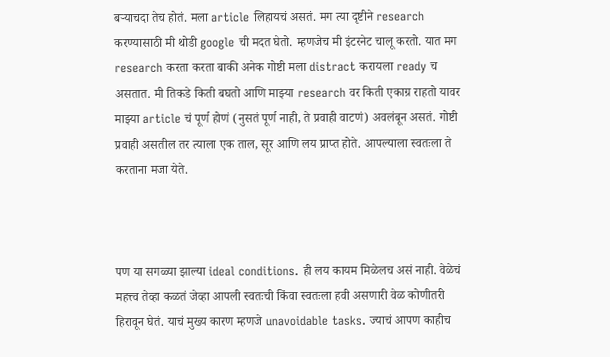बऱ्याचदा तेच होतं. मला article लिहायचं असतं. मग त्या दृष्टीने research करण्यासाठी मी थोडी google ची मदत घेतो. म्हणजेच मी इंटरनेट चालू करतो. यात मग research करता करता बाकी अनेक गोष्टी मला distract करायला ready च असतात. मी तिकडे किती बघतो आणि माझ्या research वर किती एकाग्र राहतो यावर माझ्या article चं पूर्ण होणं (नुसतं पूर्ण नाही, ते प्रवाही वाटणं) अवलंबून असतं. गोष्टी प्रवाही असतील तर त्याला एक ताल, सूर आणि लय प्राप्त होते. आपल्याला स्वतःला ते करताना मजा येते.



पण या सगळ्या झाल्या ideal conditions. ही लय कायम मिळेलच असं नाही. वेळेचं महत्त्व तेव्हा कळतं जेव्हा आपली स्वतःची किंवा स्वतःला हवी असणारी वेळ कोणीतरी हिरावून घेतं. याचं मुख्य कारण म्हणजे unavoidable tasks. ज्याचं आपण काहीच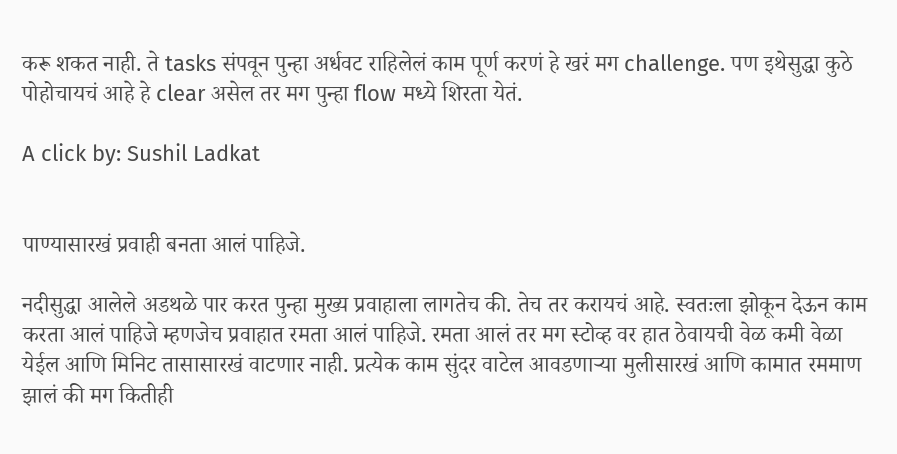करू शकत नाही. ते tasks संपवून पुन्हा अर्धवट राहिलेलं काम पूर्ण करणं हे खरं मग challenge. पण इथेसुद्धा कुठे पोहोचायचं आहे हे clear असेल तर मग पुन्हा flow मध्ये शिरता येतं.

A click by: Sushil Ladkat


पाण्यासारखं प्रवाही बनता आलं पाहिजे.

नदीसुद्धा आलेले अडथळे पार करत पुन्हा मुख्य प्रवाहाला लागतेच की. तेच तर करायचं आहे. स्वतःला झोकून देऊन काम करता आलं पाहिजे म्हणजेच प्रवाहात रमता आलं पाहिजे. रमता आलं तर मग स्टोव्ह वर हात ठेवायची वेळ कमी वेळा येईल आणि मिनिट तासासारखं वाटणार नाही. प्रत्येक काम सुंदर वाटेल आवडणाऱ्या मुलीसारखं आणि कामात रममाण झालं की मग कितीही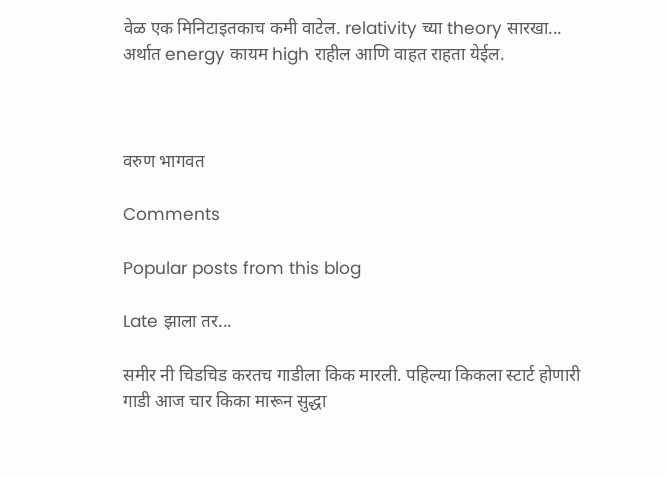वेळ एक मिनिटाइतकाच कमी वाटेल. relativity च्या theory सारखा... अर्थात energy कायम high राहील आणि वाहत राहता येईल.



वरुण भागवत

Comments

Popular posts from this blog

Late झाला तर...

समीर नी चिडचिड करतच गाडीला किक मारली. पहिल्या किकला स्टार्ट होणारी गाडी आज चार किका मारून सुद्धा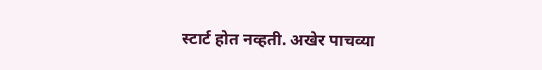स्टार्ट होत नव्हती. अखेर पाचव्या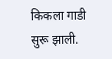किकला गाडी सुरू झाली.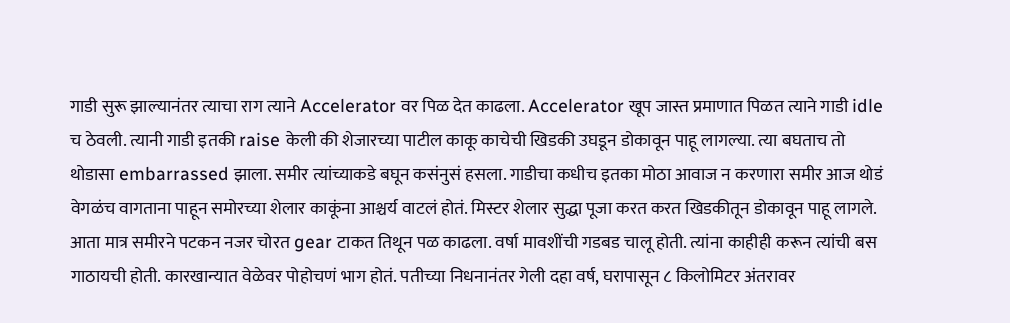गाडी सुरू झाल्यानंतर त्याचा राग त्याने Accelerator वर पिळ देत काढला. Accelerator खूप जास्त प्रमाणात पिळत त्याने गाडी idle च ठेवली. त्यानी गाडी इतकी raise केली की शेजारच्या पाटील काकू काचेची खिडकी उघडून डोकावून पाहू लागल्या. त्या बघताच तो थोडासा embarrassed झाला. समीर त्यांच्याकडे बघून कसंनुसं हसला. गाडीचा कधीच इतका मोठा आवाज न करणारा समीर आज थोडं वेगळंच वागताना पाहून समोरच्या शेलार काकूंना आश्चर्य वाटलं होतं. मिस्टर शेलार सुद्धा पूजा करत करत खिडकीतून डोकावून पाहू लागले. आता मात्र समीरने पटकन नजर चोरत gear टाकत तिथून पळ काढला. वर्षा मावशींची गडबड चालू होती. त्यांना काहीही करून त्यांची बस गाठायची होती. कारखान्यात वेळेवर पोहोचणं भाग होतं. पतीच्या निधनानंतर गेली दहा वर्ष, घरापासून ८ किलोमिटर अंतरावर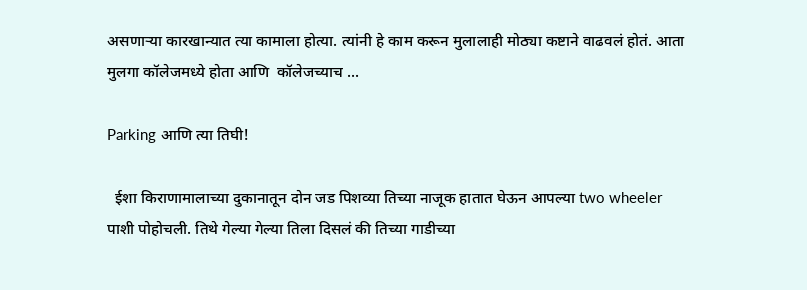असणाऱ्या कारखान्यात त्या कामाला होत्या. त्यांनी हे काम करून मुलालाही मोठ्या कष्टाने वाढवलं होतं. आता मुलगा कॉलेजमध्ये होता आणि  कॉलेजच्याच ...

Parking आणि त्या तिघी!

  ईशा किराणामालाच्या दुकानातून दोन जड पिशव्या तिच्या नाजूक हातात घेऊन आपल्या two wheeler पाशी पोहोचली. तिथे गेल्या गेल्या तिला दिसलं की तिच्या गाडीच्या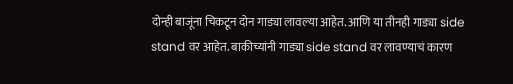दोन्ही बाजूंना चिकटून दोन गाड्या लावल्या आहेत. आणि या तीनही गाड्या side stand वर आहेत. बाकीच्यांनी गाड्या side stand वर लावण्याचं कारण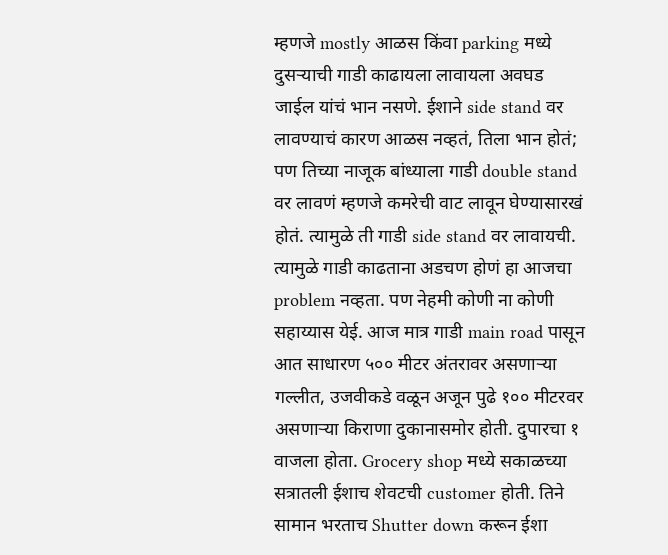म्हणजे mostly आळस किंवा parking मध्ये दुसऱ्याची गाडी काढायला लावायला अवघड जाईल यांचं भान नसणे. ईशाने side stand वर लावण्याचं कारण आळस नव्हतं, तिला भान होतं; पण तिच्या नाजूक बांध्याला गाडी double stand वर लावणं म्हणजे कमरेची वाट लावून घेण्यासारखं होतं. त्यामुळे ती गाडी side stand वर लावायची. त्यामुळे गाडी काढताना अडचण होणं हा आजचा problem नव्हता. पण नेहमी कोणी ना कोणी सहाय्यास येई. आज मात्र गाडी main road पासून आत साधारण ५०० मीटर अंतरावर असणाऱ्या गल्लीत, उजवीकडे वळून अजून पुढे १०० मीटरवर असणाऱ्या किराणा दुकानासमोर होती. दुपारचा १ वाजला होता. Grocery shop मध्ये सकाळच्या सत्रातली ईशाच शेवटची customer होती. तिने सामान भरताच Shutter down करून ईशा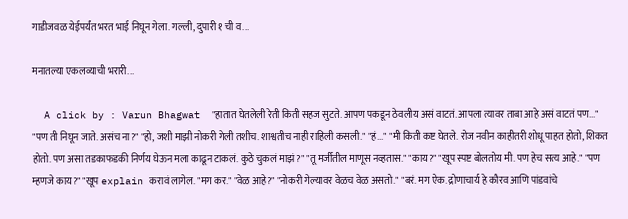गाडीजवळ येईपर्यंत भरत भाई निघून गेला. गल्ली, दुपारी १ ची व...

मनातल्या एकलव्याची भरारी...

  A click by : Varun Bhagwat  "हातात घेतलेली रेती किती सहज सुटते. आपण पकडून ठेवलीय असं वाटतं. आपला त्यावर ताबा आहे असं वाटतं पण..." "पण ती निघून जाते. असंच ना?" "हो, जशी माझी नोकरी गेली तशीच. शाश्वतीच नाही राहिली कसली." "हं..." "मी किती कष्ट घेतले. रोज नवीन काहीतरी शोधू पाहत होतो, शिकत होतो. पण असा तडकाफडकी निर्णय घेऊन मला काढून टाकलं. कुठे चुकलं माझं?" "तू मर्जीतील माणूस नव्हतास." "काय?" "खूप स्पष्ट बोलतोय मी. पण हेच सत्य आहे." "पण म्हणजे काय?" "खूप explain करावं लागेल. "मग कर." "वेळ आहे?" "नोकरी गेल्यावर वेळच वेळ असतो." "बरं. मग ऐक. द्रोणाचार्य हे कौरव आणि पांडवांचे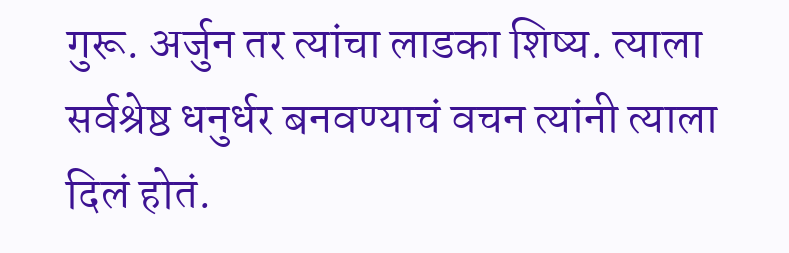गुरू. अर्जुन तर त्यांचा लाडका शिष्य. त्याला सर्वश्रेष्ठ धनुर्धर बनवण्याचं वचन त्यांनी त्याला दिलं होतं.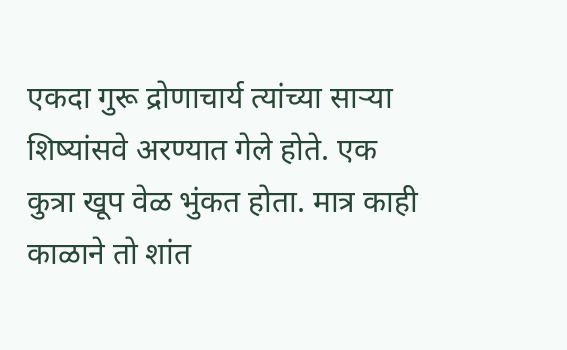एकदा गुरू द्रोणाचार्य त्यांच्या साऱ्या शिष्यांसवे अरण्यात गेले होते. एक कुत्रा खूप वेळ भुंकत होता. मात्र काही काळाने तो शांत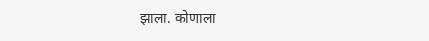झाला. कोणाला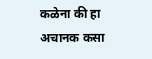कळेना की हा अचानक कसा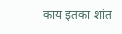काय इतका शांत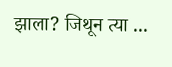झाला? जिथून त्या ...